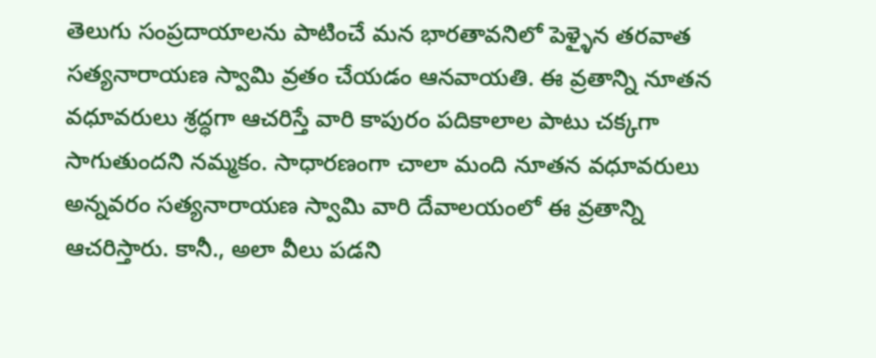తెలుగు సంప్రదాయాలను పాటించే మన భారతావనిలో పెళ్ళైన తరవాత సత్యనారాయణ స్వామి వ్రతం చేయడం ఆనవాయతి. ఈ వ్రతాన్ని నూతన వధూవరులు శ్రద్ధగా ఆచరిస్తే వారి కాపురం పదికాలాల పాటు చక్కగా సాగుతుందని నమ్మకం. సాధారణంగా చాలా మంది నూతన వధూవరులు అన్నవరం సత్యనారాయణ స్వామి వారి దేవాలయంలో ఈ వ్రతాన్ని ఆచరిస్తారు. కానీ., అలా వీలు పడని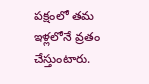పక్షంలో తమ ఇళ్లలోనే వ్రతం చేస్తుంటారు.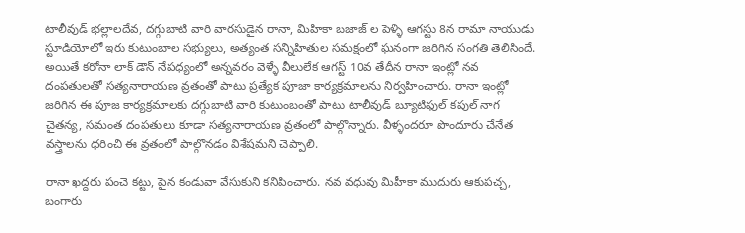టాలీవుడ్ భల్లాలదేవ, దగ్గుబాటి వారి వారసుడైన రానా, మిహికా బజాజ్ ల పెళ్ళి ఆగస్టు 8న రామా నాయుడు స్టూడియోలో ఇరు కుటుంబాల సభ్యులు, అత్యంత సన్నిహితుల సమక్షంలో ఘనంగా జరిగిన సంగతి తెలిసిందే. అయితే కరోనా లాక్ డౌన్ నేపధ్యంలో అన్నవరం వెళ్ళే వీలులేక ఆగస్ట్ 10వ తేదీన రానా ఇంట్లో నవ దంపతులతో సత్యనారాయణ వ్రతంతో పాటు ప్రత్యేక పూజా కార్యక్రమాలను నిర్వహించారు. రానా ఇంట్లో జరిగిన ఈ పూజ కార్యక్రమాలకు దగ్గుబాటి వారి కుటుంబంతో పాటు టాలీవుడ్ బ్యూటిఫుల్ కపుల్ నాగ చైతన్య, సమంత దంపతులు కూడా సత్యనారాయణ వ్రతంలో పాల్గొన్నారు. వీళ్ళందరూ పొందూరు చేనేత వస్త్రాలను ధరించి ఈ వ్రతంలో పాల్గొనడం విశేషమని చెప్పాలి.

రానా ఖద్దరు పంచె కట్టు, పైన కండువా వేసుకుని కనిపించారు. నవ వధువు మిహీకా ముదురు ఆకుపచ్చ, బంగారు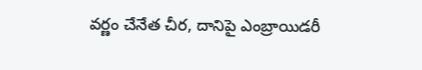వర్ణం చేనేత చీర, దానిపై ఎంబ్రాయిడరీ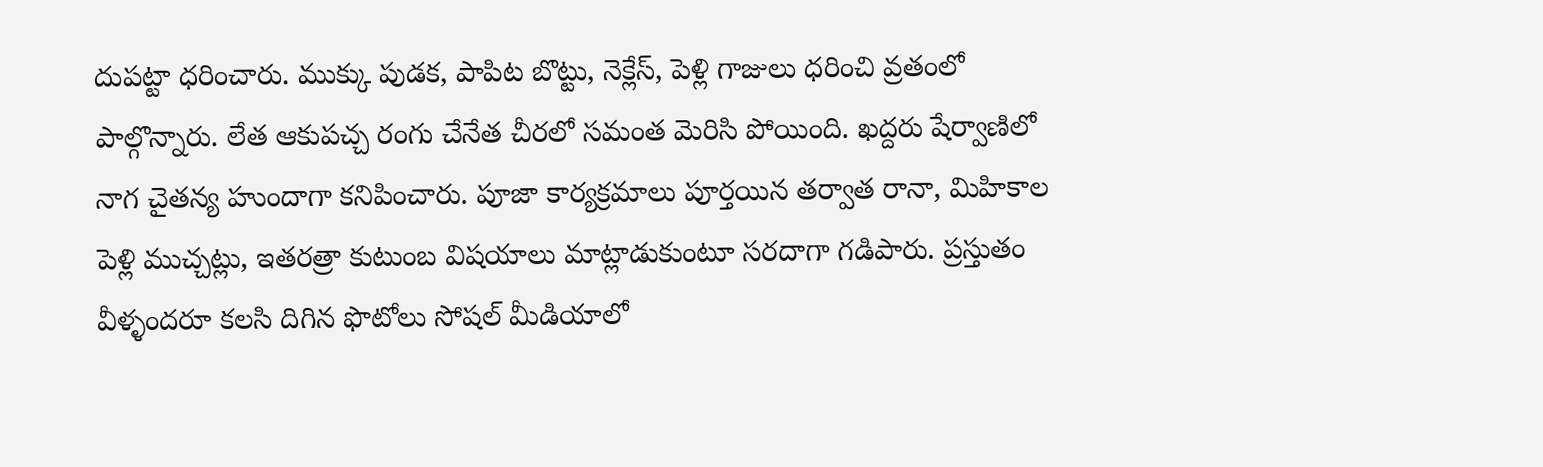దుపట్టా ధరించారు. ముక్కు పుడక, పాపిట బొట్టు, నెక్లేస్, పెళ్లి గాజులు ధరించి వ్రతంలో పాల్గొన్నారు. లేత ఆకుపచ్చ రంగు చేనేత చీరలో సమంత మెరిసి పోయింది. ఖద్దరు షేర్వాణిలో నాగ చైతన్య హుందాగా కనిపించారు. పూజా కార్యక్రమాలు పూర్తయిన తర్వాత రానా, మిహికాల పెళ్లి ముచ్చట్లు, ఇతరత్రా కుటుంబ విషయాలు మాట్లాడుకుంటూ సరదాగా గడిపారు. ప్రస్తుతం వీళ్ళందరూ కలసి దిగిన ఫొటోలు సోషల్ మీడియాలో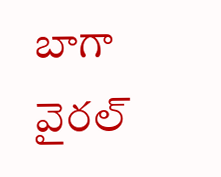బాగా వైరల్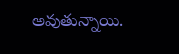అవుతున్నాయి.